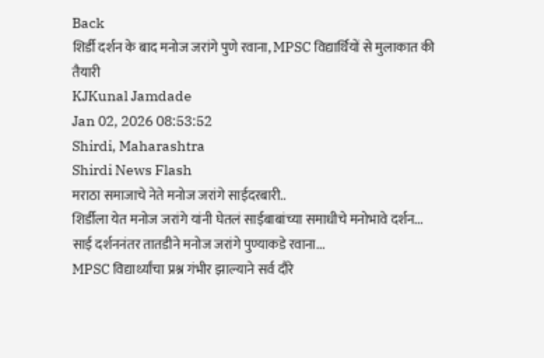Back
शिर्डी दर्शन के बाद मनोज जरांगे पुणे रवाना, MPSC विद्यार्थियों से मुलाकात की तैयारी
KJKunal Jamdade
Jan 02, 2026 08:53:52
Shirdi, Maharashtra
Shirdi News Flash
मराठा समाजाचे नेते मनोज जरांगे साईदरबारी..
शिर्डीला येत मनोज जरांगे यांनी घेतलं साईबाबांच्या समाधीचे मनोभावे दर्शन...
साई दर्शननंतर तातडीने मनोज जरांगे पुण्याकडे रवाना...
MPSC विद्यार्थ्यांचा प्रश्न गंभीर झाल्याने सर्व दौरे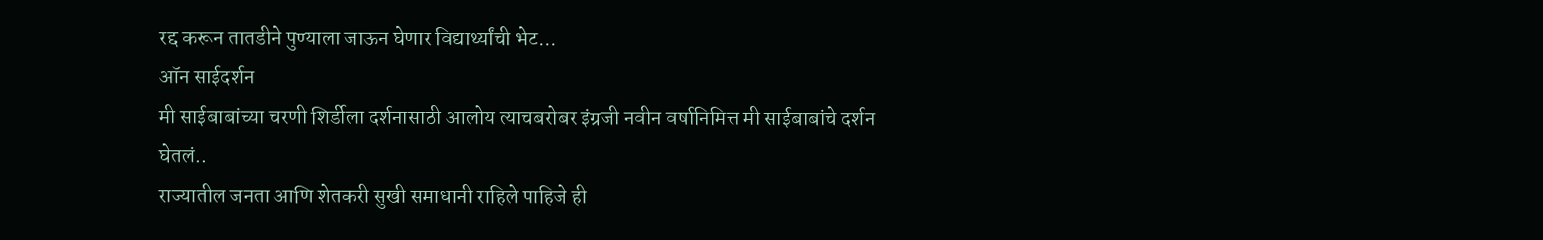रद्द करून तातडीने पुण्याला जाऊन घेणार विद्यार्थ्यांची भेट...
ऑन साईदर्शन
मी साईबाबांच्या चरणी शिर्डीला दर्शनासाठी आलोय त्याचबरोबर इंग्रजी नवीन वर्षानिमित्त मी साईबाबांचे दर्शन
घेतलं..
राज्यातील जनता आणि शेतकरी सुखी समाधानी राहिले पाहिजे ही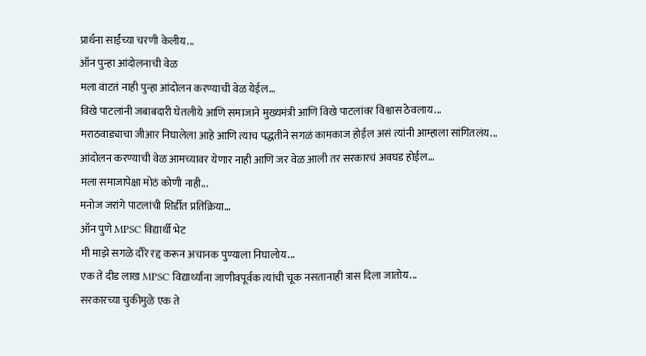प्रार्थना साईंच्या चरणी केलीय...
ऑन पुन्हा आंदोलनाची वेळ
मला वाटतं नाही पुन्हा आंदोलन करण्याची वेळ येईल...
विखे पाटलांनी जबाबदारी घेतलीये आणि समाजाने मुख्यमंत्री आणि विखे पाटलांवर विश्वास ठेवलाय...
मराठवाड्याचा जीआर निघालेला आहे आणि त्याच पद्धतीने सगळं कामकाज होईल असं त्यांनी आम्हाला सांगितलंय...
आंदोलन करण्याची वेळ आमच्यावर येणार नाही आणि जर वेळ आली तर सरकारचं अवघड होईल...
मला समाजापेक्षा मोठं कोणी नाही...
मनोज जरांगे पाटलांची शिर्डीत प्रतिक्रिया...
ऑन पुणे MPSC विद्यार्थी भेट
मी माझे सगळे दौरे रद्द करून अचानक पुण्याला निघालोय...
एक ते दीड लाख MPSC विद्यार्थ्यांना जाणीवपूर्वक त्यांची चूक नसतानाही त्रास दिला जातोय...
सरकारच्या चुकीमुळे एक ते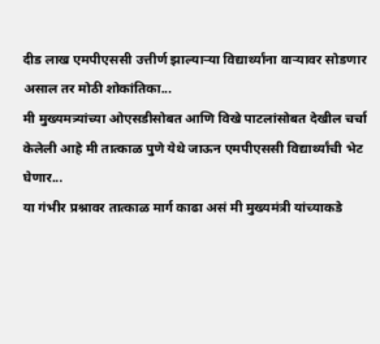दीड लाख एमपीएससी उत्तीर्ण झाल्याऱ्या विद्यार्थ्यांना वाऱ्यावर सोडणार असाल तर मोठी शोकांतिका...
मी मुख्यमत्र्यांच्या ओएसडीसोबत आणि विखे पाटलांसोबत देखील चर्चा केलेली आहे मी तात्काळ पुणे येथे जाऊन एमपीएससी विद्यार्थ्यांची भेट घेणार...
या गंभीर प्रश्नावर तात्काळ मार्ग काढा असं मी मुख्यमंत्री यांच्याकडे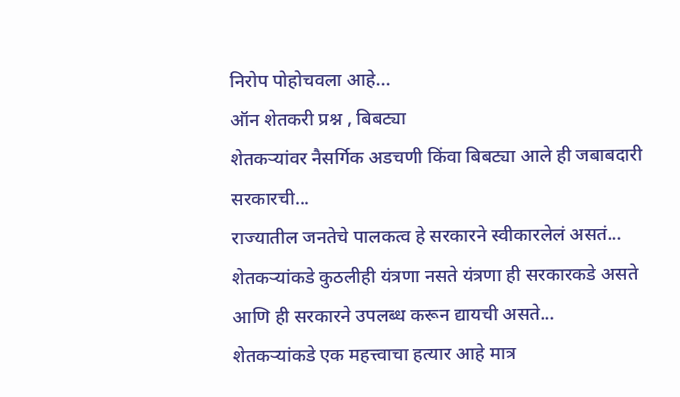निरोप पोहोचवला आहे...
ऑन शेतकरी प्रश्न , बिबट्या
शेतकऱ्यांवर नैसर्गिक अडचणी किंवा बिबट्या आले ही जबाबदारी सरकारची...
राज्यातील जनतेचे पालकत्व हे सरकारने स्वीकारलेलं असतं...
शेतकऱ्यांकडे कुठलीही यंत्रणा नसते यंत्रणा ही सरकारकडे असते आणि ही सरकारने उपलब्ध करून द्यायची असते...
शेतकऱ्यांकडे एक महत्त्वाचा हत्यार आहे मात्र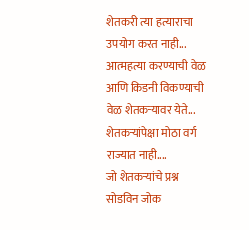शेतकरी त्या हत्याराचा उपयोग करत नाही...
आत्महत्या करण्याची वेळ आणि किडनी विकण्याची वेळ शेतकऱ्यावर येते...
शेतकऱ्यांपेक्षा मोठा वर्ग राज्यात नाही....
जो शेतकऱ्यांचे प्रश्न सोडविन जोक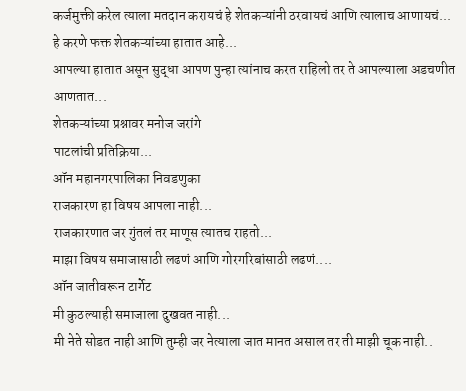कर्जमुक्ती करेल त्याला मतदान करायचं हे शेतकऱ्यांनी ठरवायचं आणि त्यालाच आणायचं...
हे करणे फक्त शेतकऱ्यांच्या हातात आहे...
आपल्या हातात असून सुद्धा आपण पुन्हा त्यांनाच करत राहिलो तर ते आपल्याला अडचणीत आणतात...
शेतकऱ्यांच्या प्रश्नावर मनोज जरांगे
पाटलांची प्रतिक्रिया...
ऑन महानगरपालिका निवडणुका
राजकारण हा विषय आपला नाही...
राजकारणात जर गुंतलं तर माणूस त्यातच राहतो...
माझा विषय समाजासाठी लढणं आणि गोरगरिबांसाठी लढणं....
ऑन जातीवरून टार्गेट
मी कुठल्याही समाजाला दुखवत नाही...
मी नेते सोडत नाही आणि तुम्ही जर नेत्याला जात मानत असाल तर ती माझी चूक नाही..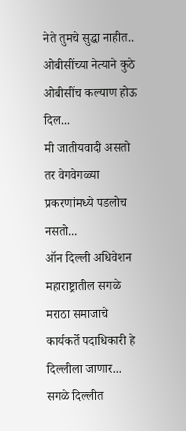नेते तुमचे सुद्धा नाहीत..
ओबीसींच्या नेत्याने कुठे ओबीसींच कल्याण होऊ दिल...
मी जातीयवादी असतो तर वेगवेगळ्या प्रकरणांमध्ये पडलोच नसतो...
ऑन दिल्ली अधिवेशन
महाराष्ट्रातील सगळे मराठा समाजाचे कार्यकर्ते पदाधिकारी हे दिल्लीला जाणार...
सगळे दिल्लीत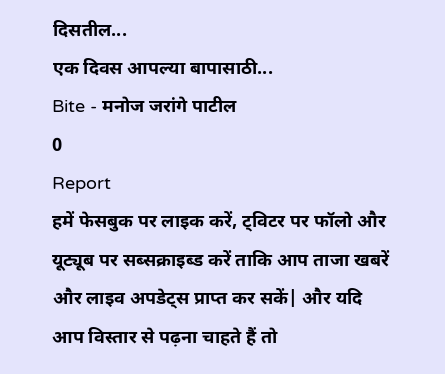दिसतील...
एक दिवस आपल्या बापासाठी...
Bite - मनोज जरांगे पाटील
0
Report
हमें फेसबुक पर लाइक करें, ट्विटर पर फॉलो और यूट्यूब पर सब्सक्राइब्ड करें ताकि आप ताजा खबरें और लाइव अपडेट्स प्राप्त कर सकें| और यदि आप विस्तार से पढ़ना चाहते हैं तो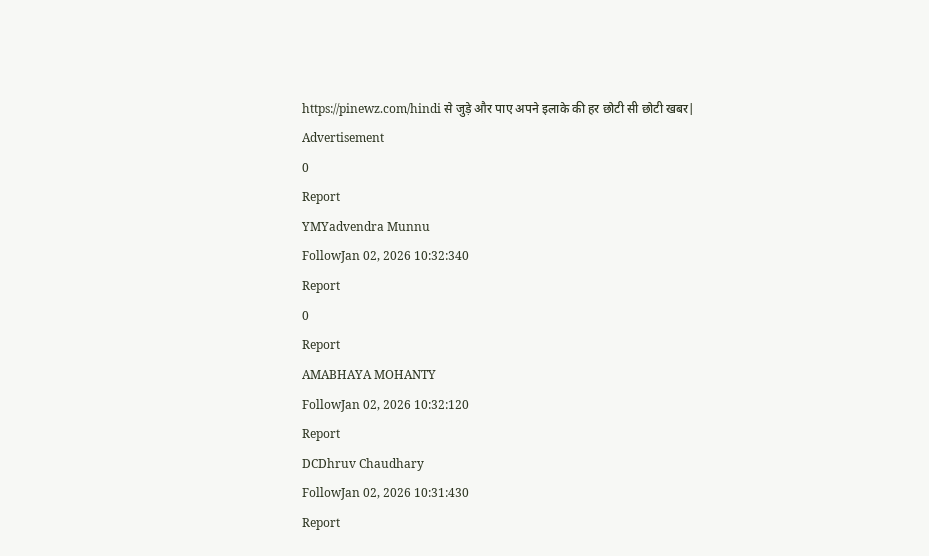https://pinewz.com/hindi से जुड़े और पाए अपने इलाके की हर छोटी सी छोटी खबर|
Advertisement
0
Report
YMYadvendra Munnu
FollowJan 02, 2026 10:32:340
Report
0
Report
AMABHAYA MOHANTY
FollowJan 02, 2026 10:32:120
Report
DCDhruv Chaudhary
FollowJan 02, 2026 10:31:430
Report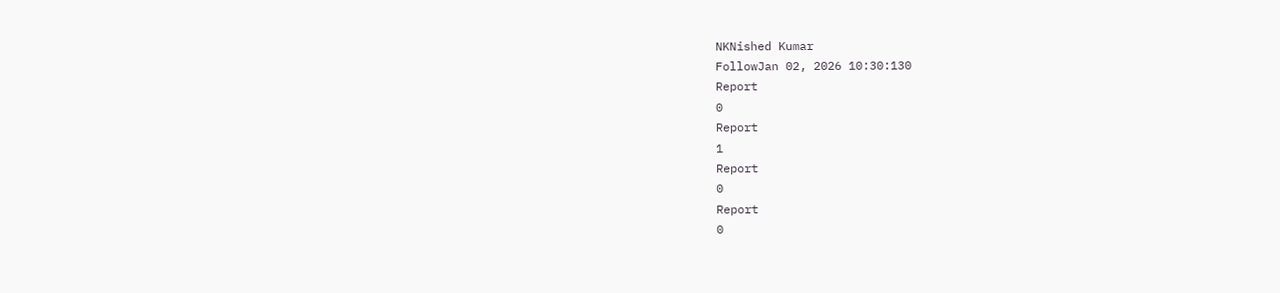NKNished Kumar
FollowJan 02, 2026 10:30:130
Report
0
Report
1
Report
0
Report
0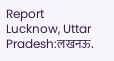Report
Lucknow, Uttar Pradesh:लखनऊ.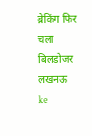ब्रेकिंग फिर चला बिलडोजर लखनऊ ke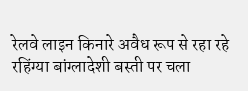रेलवे लाइन किनारे अवैध रूप से रहा रहे रहिंग्या बांग्लादेशी बस्ती पर चला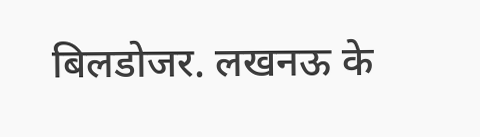बिलडोजर. लखनऊ के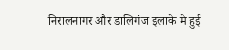निरालनागर और डालिगंज इलाके मे हुई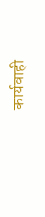कार्यवाही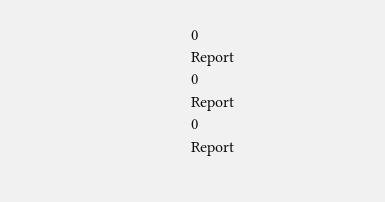0
Report
0
Report
0
Report